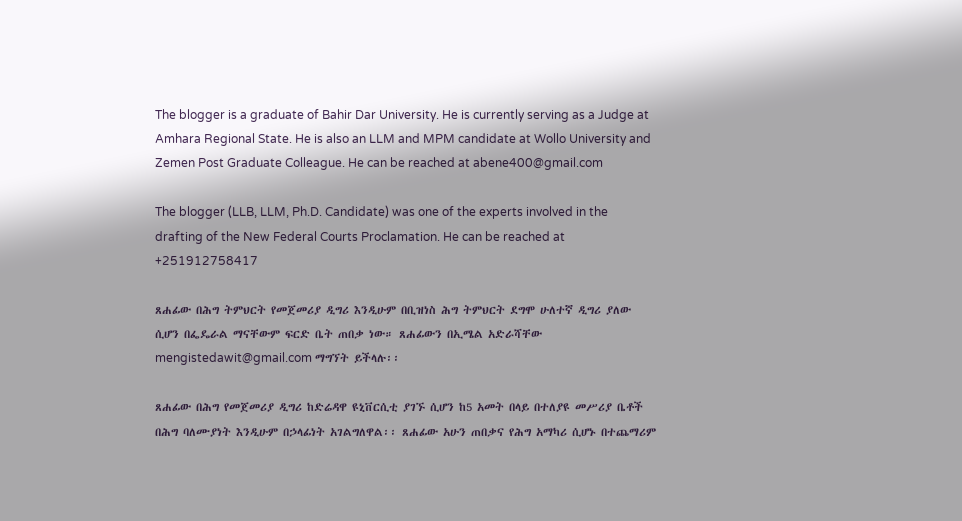The blogger is a graduate of Bahir Dar University. He is currently serving as a Judge at Amhara Regional State. He is also an LLM and MPM candidate at Wollo University and Zemen Post Graduate Colleague. He can be reached at abene400@gmail.com

The blogger (LLB, LLM, Ph.D. Candidate) was one of the experts involved in the drafting of the New Federal Courts Proclamation. He can be reached at +251912758417

ጸሐፊው በሕግ ትምህርት የመጀመሪያ ዲግሪ እንዲሁም በቢዝነስ ሕግ ትምህርት ደግሞ ሁለተኛ ዲግሪ ያለው ሲሆን በፌዴራል ማናቸውም ፍርድ ቤት ጠበቃ ነው። ጸሐፊውን በኢሜል አድራሻቸው mengistedawit@gmail.com ማግኘት ይችላሉ፡፡

ጸሐፊው በሕግ የመጀመሪያ ዲግሪ ከድሬዳዋ ዩኒቨርሲቲ ያገኙ ሲሆን ከ5 አመት በላይ በተለያዩ መሥሪያ ቤቶች በሕግ ባለሙያነት እንዲሁም በኃላፊነት አገልግለዋል፡፡ ጸሐፊው አሁን ጠበቃና የሕግ አማካሪ ሲሆኑ በተጨማሪም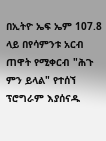በኢትዮ ኤፍ ኤም 107.8 ላይ በየሳምንቱ አርብ ጠዋት የሚቀርብ "ሕጉ ምን ይላል" የተሰኘ ፕሮግራም እያሰናዱ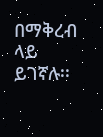በማቅረብ ላይ ይገኛሉ፡፡